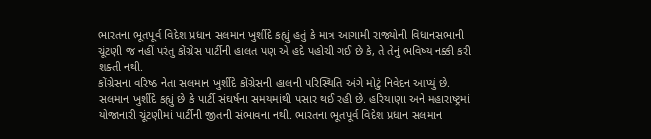ભારતના ભૂતપૂર્વ વિદેશ પ્રધાન સલમાન ખુર્શીદે કહ્યું હતું કે માત્ર આગામી રાજ્યોની વિધાનસભાની ચૂંટણી જ નહીં પરંતુ કોંગ્રેસ પાર્ટીની હાલત પણ એ હદે પહોચી ગઈ છે કે, તે તેનું ભવિષ્ય નક્કી કરી શક્તી નથી.
કોંગ્રેસના વરિષ્ઠ નેતા સલમાન ખુર્શીદે કોંગ્રેસની હાલની પરિસ્થિતિ અંગે મોટું નિવેદન આપ્યું છે. સલમાન ખુર્શીદે કહ્યું છે કે પાર્ટી સંઘર્ષના સમયમાંથી પસાર થઈ રહી છે. હરિયાણા અને મહારાષ્ટ્રમાં યોજાનારી ચૂંટણીમાં પાર્ટીની જીતની સંભાવના નથી. ભારતના ભૂતપૂર્વ વિદેશ પ્રધાન સલમાન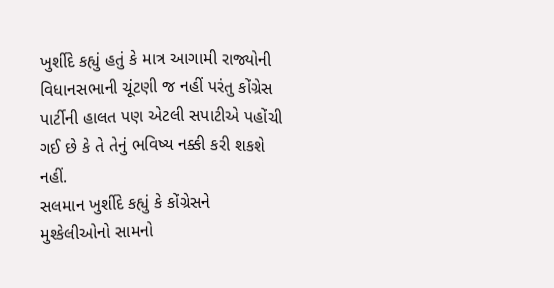ખુર્શીદે કહ્યું હતું કે માત્ર આગામી રાજ્યોની વિધાનસભાની ચૂંટણી જ નહીં પરંતુ કોંગ્રેસ પાર્ટીની હાલત પણ એટલી સપાટીએ પહોંચી ગઈ છે કે તે તેનું ભવિષ્ય નક્કી કરી શકશે નહીં.
સલમાન ખુર્શીદે કહ્યું કે કોંગ્રેસને મુશ્કેલીઓનો સામનો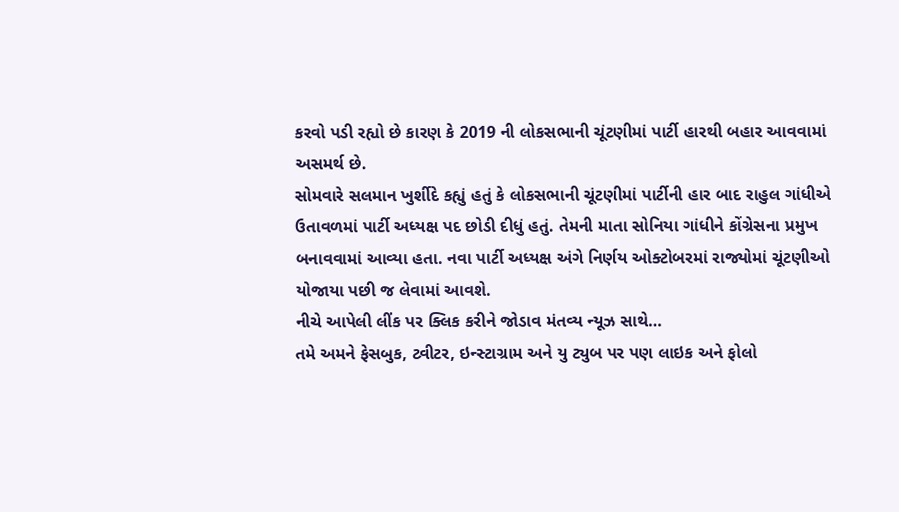કરવો પડી રહ્યો છે કારણ કે 2019 ની લોકસભાની ચૂંટણીમાં પાર્ટી હારથી બહાર આવવામાં અસમર્થ છે.
સોમવારે સલમાન ખુર્શીદે કહ્યું હતું કે લોકસભાની ચૂંટણીમાં પાર્ટીની હાર બાદ રાહુલ ગાંધીએ ઉતાવળમાં પાર્ટી અધ્યક્ષ પદ છોડી દીધું હતું. તેમની માતા સોનિયા ગાંધીને કોંગ્રેસના પ્રમુખ બનાવવામાં આવ્યા હતા. નવા પાર્ટી અધ્યક્ષ અંગે નિર્ણય ઓક્ટોબરમાં રાજ્યોમાં ચૂંટણીઓ યોજાયા પછી જ લેવામાં આવશે.
નીચે આપેલી લીંક પર ક્લિક કરીને જોડાવ મંતવ્ય ન્યૂઝ સાથે…
તમે અમને ફેસબુક, ટ્વીટર, ઇન્સ્ટાગ્રામ અને યુ ટ્યુબ પર પણ લાઇક અને ફોલો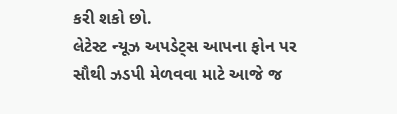કરી શકો છો.
લેટેસ્ટ ન્યૂઝ અપડેટ્સ આપના ફોન પર સૌથી ઝડપી મેળવવા માટે આજે જ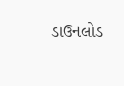ડાઉનલોડ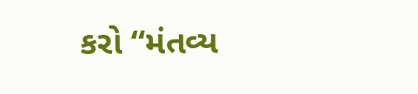કરો “મંતવ્ય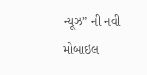ન્યૂઝ” ની નવી મોબાઇલ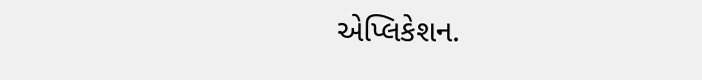એપ્લિકેશન.